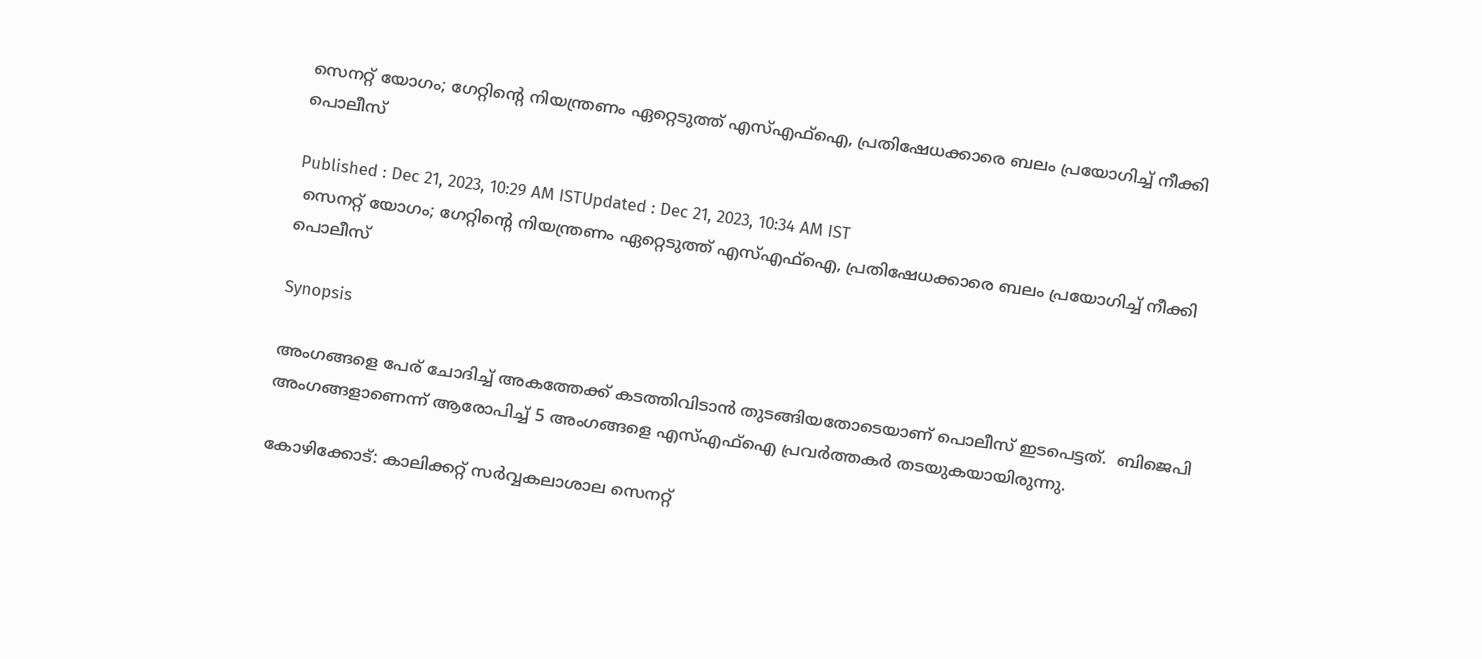സെനറ്റ് യോഗം; ഗേറ്റിന്റെ നിയന്ത്രണം ഏറ്റെടുത്ത് എസ്എഫ്ഐ, പ്രതിഷേധക്കാരെ ബലം പ്രയോഗിച്ച് നീക്കി പൊലീസ്

Published : Dec 21, 2023, 10:29 AM ISTUpdated : Dec 21, 2023, 10:34 AM IST
 സെനറ്റ് യോഗം; ഗേറ്റിന്റെ നിയന്ത്രണം ഏറ്റെടുത്ത് എസ്എഫ്ഐ, പ്രതിഷേധക്കാരെ ബലം പ്രയോഗിച്ച് നീക്കി പൊലീസ്

Synopsis

അംഗങ്ങളെ പേര് ചോദിച്ച് അകത്തേക്ക് കടത്തിവിടാൻ തുടങ്ങിയതോടെയാണ് പൊലീസ് ഇടപെട്ടത്.  ബിജെപി അംഗങ്ങളാണെന്ന് ആരോപിച്ച് 5 അംഗങ്ങളെ എസ്എഫ്ഐ പ്രവർത്തകർ തടയുകയായിരുന്നു.

കോഴിക്കോട്: കാലിക്കറ്റ്‌ സർവ്വകലാശാല സെനറ്റ്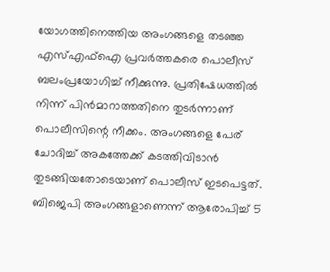യോഗത്തിനെത്തിയ അംഗങ്ങളെ തടഞ്ഞ എസ്എഫ്ഐ പ്രവർത്തകരെ പൊലീസ് ബലംപ്രയോഗിച്ച് നീക്കുന്നു. പ്രതിഷേധത്തിൽ നിന്ന് പിൻമാറാത്തതിനെ തുടർന്നാണ് പൊലീസിന്റെ നീക്കം. അംഗങ്ങളെ പേര് ചോദിച്ച് അകത്തേക്ക് കടത്തിവിടാൻ തുടങ്ങിയതോടെയാണ് പൊലീസ് ഇടപെട്ടത്.  ബിജെപി അംഗങ്ങളാണെന്ന് ആരോപിച്ച് 5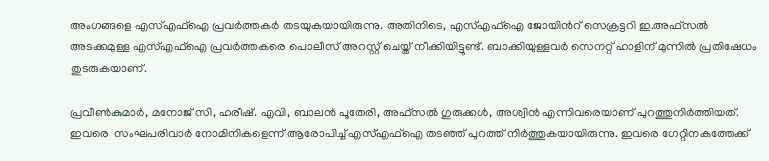അംഗങ്ങളെ എസ്എഫ്ഐ പ്രവർത്തകർ തടയുകയായിരുന്നു. അതിനിടെ, എസ്എഫ്ഐ ജോയിന്‍റ് സെക്രട്ടറി ഇ.അഫ്സൽ അടക്കമുള്ള എസ്എഫ്ഐ പ്രവർത്തകരെ പൊലീസ് അറസ്റ്റ് ചെയ്ത് നീക്കിയിട്ടുണ്ട്. ബാക്കിയുള്ളവർ സെനറ്റ് ഹാളിന് മുന്നിൽ പ്രതിഷേധം തുടരുകയാണ്.

പ്രവീൺകുമാർ, മനോജ് സി, ഹരീഷ്. എവി, ബാലൻ പൂതേരി, അഫ്സൽ ഗുരുക്കൾ, അശ്വിൻ എന്നിവരെയാണ് പുറത്തുനിർത്തിയത്. ഇവരെ  സംഘപരിവാർ നോമിനികളെന്ന് ആരോപിച്ച് എസ്എഫ്ഐ തടഞ്ഞ് പുറത്ത് നിർത്തുകയായിരുന്നു. ഇവരെ ഗേറ്റിനകത്തേക്ക്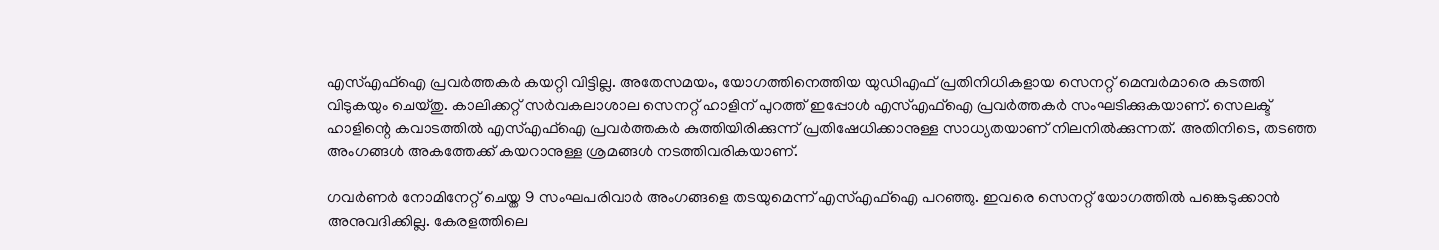എസ്എഫ്ഐ പ്രവർത്തകർ കയറ്റി വിട്ടില്ല. അതേസമയം, യോഗത്തിനെത്തിയ യുഡിഎഫ് പ്രതിനിധികളായ സെനറ്റ് മെമ്പർമാരെ കടത്തി വിടുകയും ചെയ്തു. കാലിക്കറ്റ്‌ സർവകലാശാല സെനറ്റ് ഹാളിന് പുറത്ത് ഇപ്പോൾ എസ്എഫ്ഐ പ്രവർത്തകർ സംഘടിക്കുകയാണ്. സെലക്ട് ഹാളിന്റെ കവാടത്തിൽ എസ്എഫ്ഐ പ്രവർത്തകർ കുത്തിയിരിക്കുന്ന് പ്രതിഷേധിക്കാനുള്ള സാധ്യതയാണ് നിലനിൽക്കുന്നത്. അതിനിടെ, തടഞ്ഞ അംഗങ്ങൾ അകത്തേക്ക് കയറാനുള്ള ശ്രമങ്ങൾ നടത്തിവരികയാണ്.

ഗവർണർ നോമിനേറ്റ് ചെയ്ത 9 സംഘപരിവാർ അംഗങ്ങളെ തടയുമെന്ന് എസ്എഫ്ഐ പറഞ്ഞു. ഇവരെ സെനറ്റ് യോഗത്തിൽ പങ്കെടുക്കാൻ അനുവദിക്കില്ല. കേരളത്തിലെ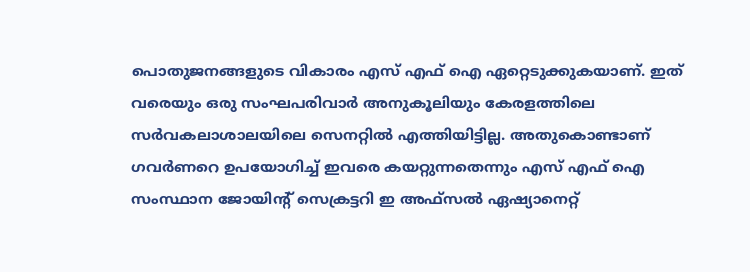പൊതുജനങ്ങളുടെ വികാരം എസ് എഫ് ഐ ഏറ്റെടുക്കുകയാണ്. ഇത് വരെയും ഒരു സംഘപരിവാർ അനുകൂലിയും കേരളത്തിലെ സർവകലാശാലയിലെ സെനറ്റിൽ എത്തിയിട്ടില്ല. അതുകൊണ്ടാണ് ഗവർണറെ ഉപയോഗിച്ച് ഇവരെ കയറ്റുന്നതെന്നും എസ് എഫ് ഐ സംസ്ഥാന ജോയിന്റ് സെക്രട്ടറി ഇ അഫ്സൽ ഏഷ്യാനെറ്റ്‌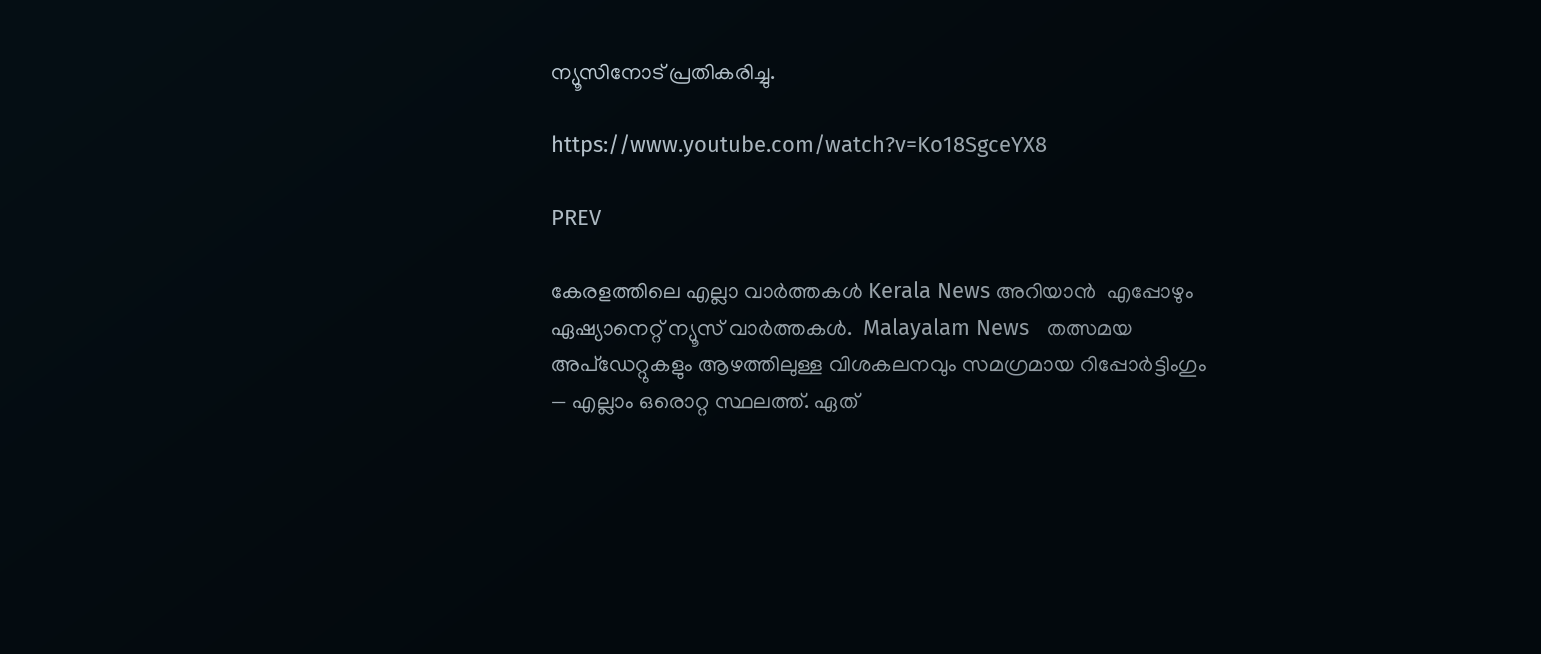ന്യൂസിനോട് പ്രതികരിച്ചു.

https://www.youtube.com/watch?v=Ko18SgceYX8

PREV

കേരളത്തിലെ എല്ലാ വാർത്തകൾ Kerala News അറിയാൻ  എപ്പോഴും ഏഷ്യാനെറ്റ് ന്യൂസ് വാർത്തകൾ.  Malayalam News   തത്സമയ അപ്‌ഡേറ്റുകളും ആഴത്തിലുള്ള വിശകലനവും സമഗ്രമായ റിപ്പോർട്ടിംഗും — എല്ലാം ഒരൊറ്റ സ്ഥലത്ത്. ഏത്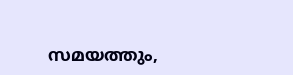സമയത്തും,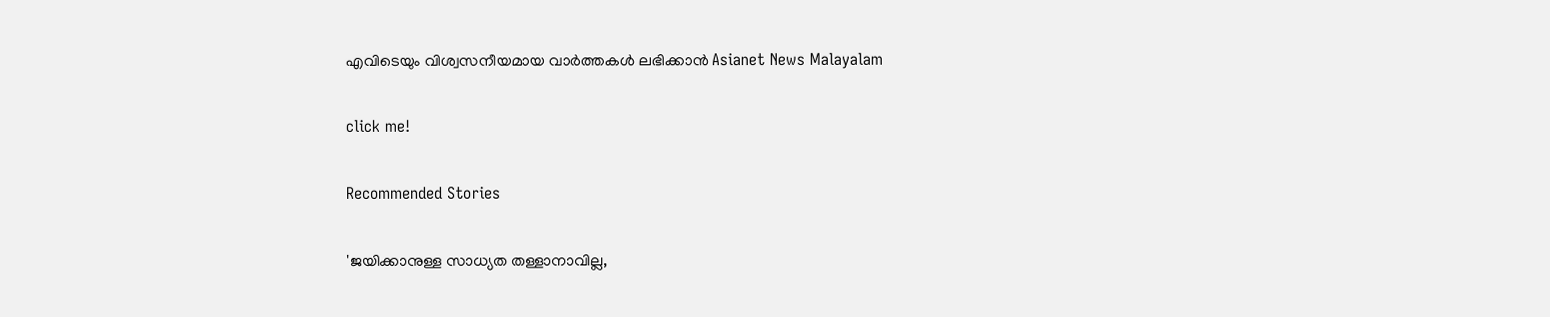എവിടെയും വിശ്വസനീയമായ വാർത്തകൾ ലഭിക്കാൻ Asianet News Malayalam

click me!

Recommended Stories

'ജയിക്കാനുള്ള സാധ്യത തള്ളാനാവില്ല,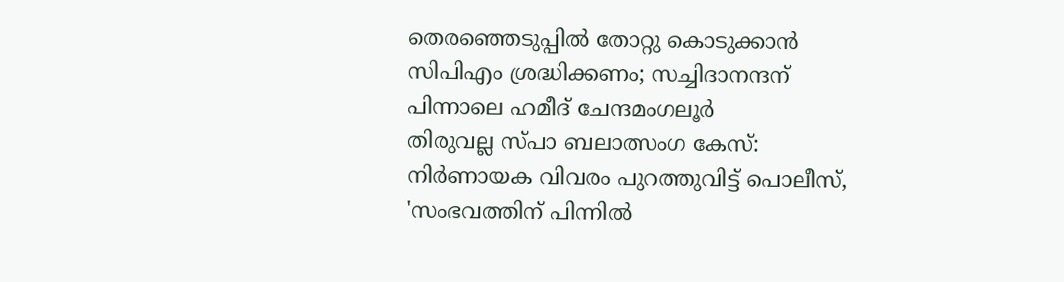തെരഞ്ഞെടുപ്പിൽ തോറ്റു കൊടുക്കാൻ സിപിഎം ശ്രദ്ധിക്കണം; സച്ചിദാനന്ദന് പിന്നാലെ ഹമീദ് ചേന്ദമംഗലൂർ
തിരുവല്ല സ്പാ ബലാത്സംഗ കേസ്: നിർണായക വിവരം പുറത്തുവിട്ട് പൊലീസ്, 'സംഭവത്തിന് പിന്നിൽ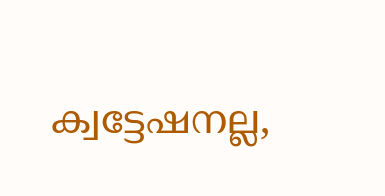ക്വട്ടേഷനല്ല,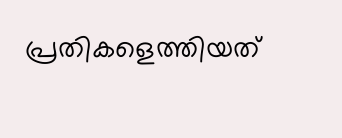പ്രതികളെത്തിയത്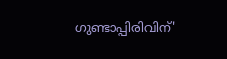ഗുണ്ടാപ്പിരിവിന്'